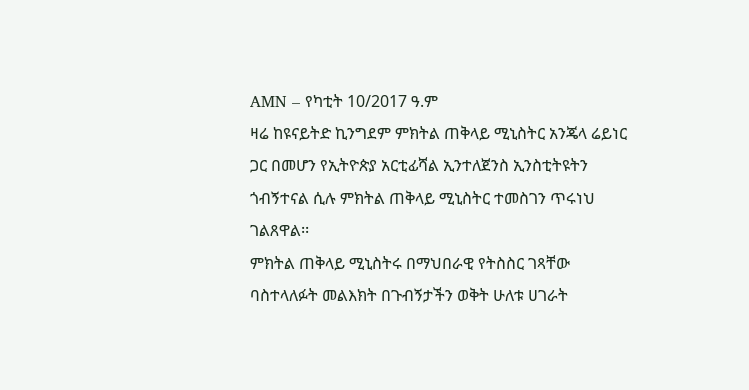AMN – የካቲት 10/2017 ዓ.ም
ዛሬ ከዩናይትድ ኪንግደም ምክትል ጠቅላይ ሚኒስትር አንጄላ ሬይነር ጋር በመሆን የኢትዮጵያ አርቲፊሻል ኢንተለጀንስ ኢንስቲትዩትን ጎብኝተናል ሲሉ ምክትል ጠቅላይ ሚኒስትር ተመስገን ጥሩነህ ገልጸዋል፡፡
ምክትል ጠቅላይ ሚኒስትሩ በማህበራዊ የትስስር ገጻቸው ባስተላለፉት መልእክት በጉብኝታችን ወቅት ሁለቱ ሀገራት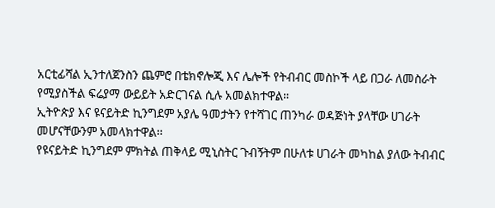አርቲፊሻል ኢንተለጀንስን ጨምሮ በቴክኖሎጂ እና ሌሎች የትብብር መስኮች ላይ በጋራ ለመስራት የሚያስችል ፍሬያማ ውይይት አድርገናል ሲሉ አመልክተዋል።
ኢትዮጵያ እና ዩናይትድ ኪንግደም አያሌ ዓመታትን የተሻገር ጠንካራ ወዳጅነት ያላቸው ሀገራት መሆናቸውንም አመላክተዋል፡፡
የዩናይትድ ኪንግደም ምክትል ጠቅላይ ሚኒስትር ጉብኝትም በሁለቱ ሀገራት መካከል ያለው ትብብር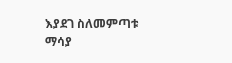እያደገ ስለመምጣቱ ማሳያ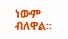ነውም ብለዋል፡፡